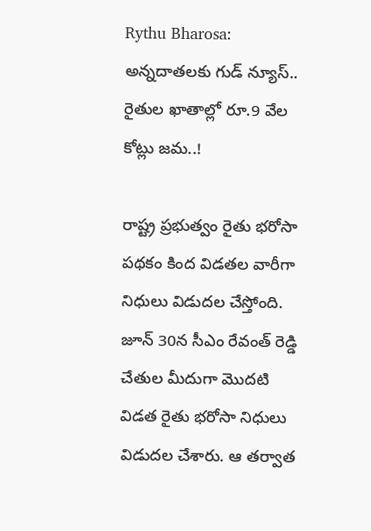Rythu Bharosa: అన్నదాతలకు గుడ్ న్యూస్.. రైతుల ఖాతాల్లో రూ.9 వేల కోట్లు జమ..!

రాష్ట్ర ప్రభుత్వం రైతు భరోసా పథకం కింద విడతల వారీగా నిధులు విడుదల చేస్తోంది. జూన్ 30న సీఎం రేవంత్ రెడ్డి చేతుల మీదుగా మొదటి విడత రైతు భరోసా నిధులు విడుదల చేశారు. ఆ తర్వాత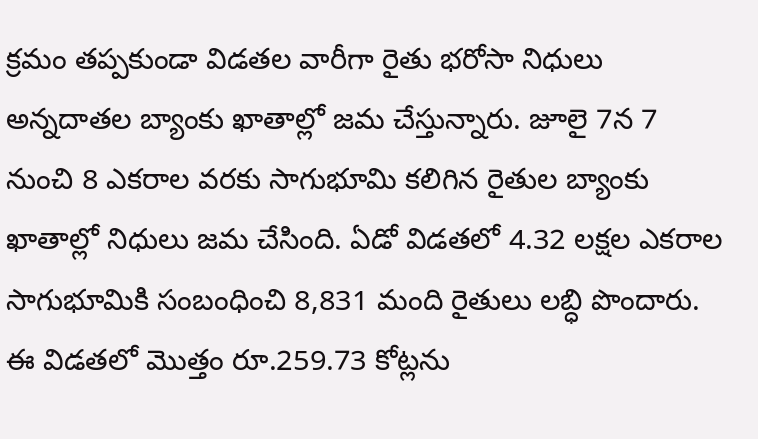క్రమం తప్పకుండా విడతల వారీగా రైతు భరోసా నిధులు అన్నదాతల బ్యాంకు ఖాతాల్లో జమ చేస్తున్నారు. జూలై 7న 7 నుంచి 8 ఎకరాల వరకు సాగుభూమి కలిగిన రైతుల బ్యాంకు ఖాతాల్లో నిధులు జమ చేసింది. ఏడో విడతలో 4.32 లక్షల ఎకరాల సాగుభూమికి సంబంధించి 8,831 మంది రైతులు లబ్ధి పొందారు. ఈ విడతలో మొత్తం రూ.259.73 కోట్లను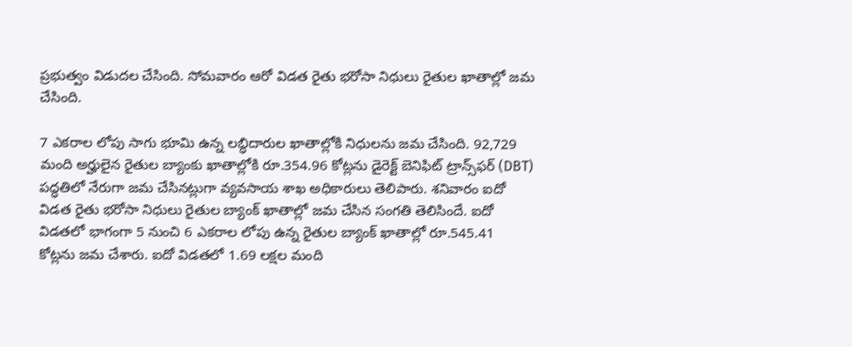ప్రభుత్వం విడుదల చేసింది. సోమవారం ఆరో విడత రైతు భరోసా నిధులు రైతుల ఖాతాల్లో జమ చేసింది.

7 ఎకరాల లోపు సాగు భూమి ఉన్న లబ్ధిదారుల ఖాతాల్లోకి నిధులను జమ చేసింది. 92,729 మంది అర్హులైన రైతుల బ్యాంకు ఖాతాల్లోకి రూ.354.96 కోట్లను డైరెక్ట్ బెనిఫిట్ ట్రాన్స్‌ఫర్ (DBT) పద్ధతిలో నేరుగా జమ చేసినట్లుగా వ్యవసాయ శాఖ అధికారులు తెలిపారు. శనివారం ఐదో విడత రైతు భరోసా నిధులు రైతుల బ్యాంక్ ఖాతాల్లో జమ చేసిన సంగతి తెలిసిందే. ఐదో విడతలో భాగంగా 5 నుంచి 6 ఎకరాల లోపు ఉన్న రైతుల బ్యాంక్ ఖాతాల్లో రూ.545.41 కోట్లను జమ చేశారు. ఐదో విడతలో 1.69 లక్షల మంది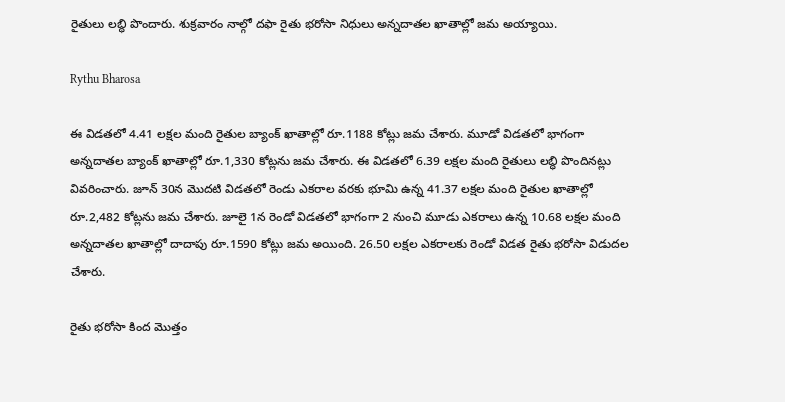రైతులు లబ్ధి పొందారు. శుక్రవారం నాల్గో దఫా రైతు భరోసా నిధులు అన్నదాతల ఖాతాల్లో జమ అయ్యాయి.

Rythu Bharosa

ఈ విడతలో 4.41 లక్షల మంది రైతుల బ్యాంక్ ఖాతాల్లో రూ.1188 కోట్లు జమ చేశారు. మూడో విడతలో భాగంగా అన్నదాతల బ్యాంక్ ఖాతాల్లో రూ.1,330 కోట్లను జమ చేశారు. ఈ విడతలో 6.39 లక్షల మంది రైతులు లబ్ధి పొందినట్లు వివరించారు. జూన్ 30న మొదటి విడతలో రెండు ఎకరాల వరకు భూమి ఉన్న 41.37 లక్షల మంది రైతుల ఖాతాల్లో రూ.2,482 కోట్లను జమ చేశారు. జూలై 1న రెండో విడతలో భాగంగా 2 నుంచి మూడు ఎకరాలు ఉన్న 10.68 లక్షల మంది అన్నదాతల ఖాతాల్లో దాదాపు రూ.1590 కోట్లు జమ అయింది. 26.50 లక్షల ఎకరాలకు రెండో విడత రైతు భరోసా విడుదల చేశారు.

రైతు భరోసా కింద మొత్తం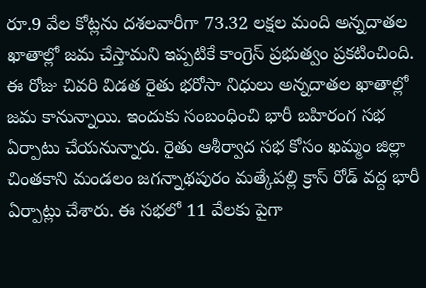రూ.9 వేల కోట్లను దశలవారీగా 73.32 లక్షల మంది అన్నదాతల ఖాతాల్లో జమ చేస్తామని ఇప్పటికే కాంగ్రెస్ ప్రభుత్వం ప్రకటించింది. ఈ రోజు చివరి విడత రైతు భరోసా నిధులు అన్నదాతల ఖాతాల్లో జమ కానున్నాయి. ఇందుకు సంబంధించి భారీ బహిరంగ సభ ఏర్పాటు చేయనున్నారు. రైతు ఆశీర్వాద సభ కోసం ఖమ్మం జిల్లా చింతకాని మండలం జగన్నాథపురం మత్కేపల్లి క్రాస్ రోడ్ వద్ద భారీ ఏర్పాట్లు చేశారు. ఈ సభలో 11 వేలకు పైగా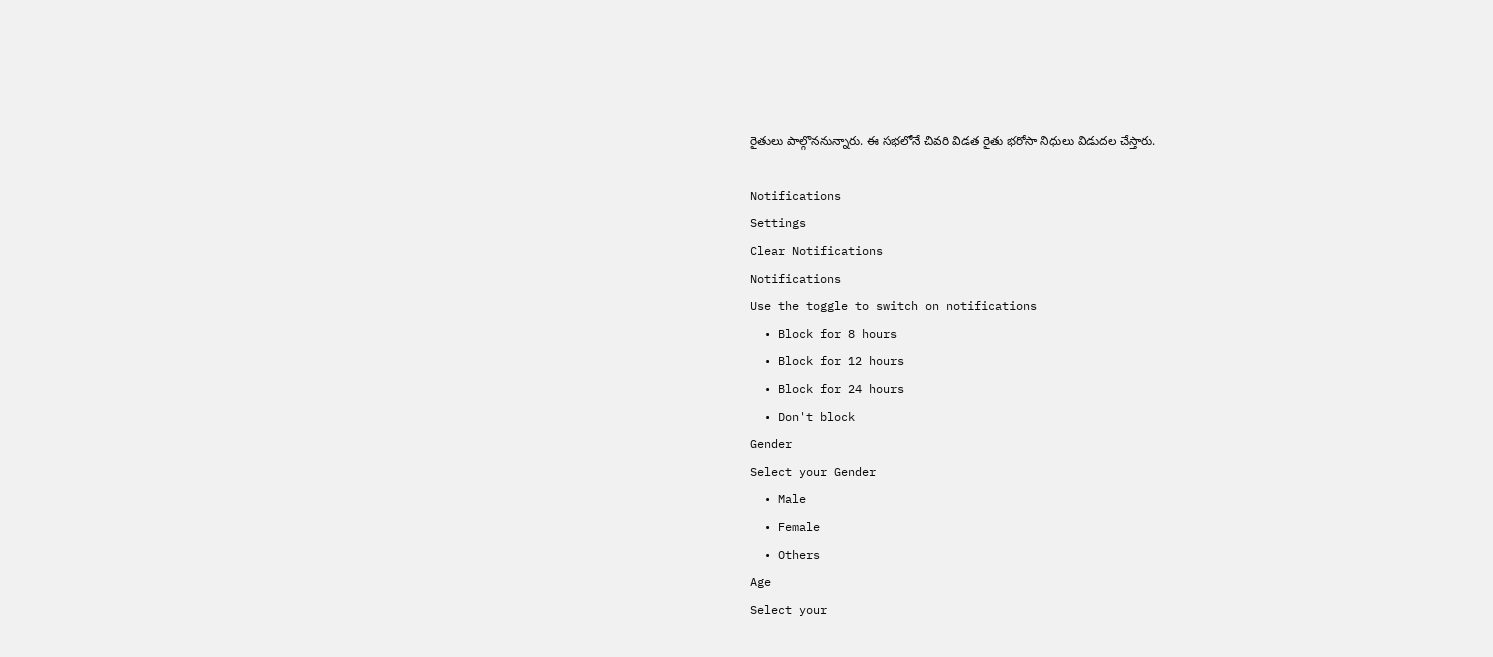రైతులు పాల్గొననున్నారు. ఈ సభలోనే చివరి విడత రైతు భరోసా నిధులు విడుదల చేస్తారు.

Notifications
Settings
Clear Notifications
Notifications
Use the toggle to switch on notifications
  • Block for 8 hours
  • Block for 12 hours
  • Block for 24 hours
  • Don't block
Gender
Select your Gender
  • Male
  • Female
  • Others
Age
Select your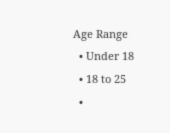Age Range
  • Under 18
  • 18 to 25
  •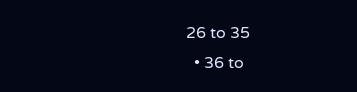26 to 35
  • 36 to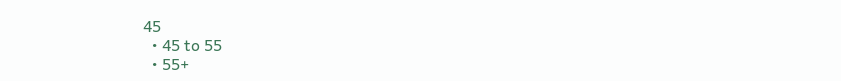45
  • 45 to 55
  • 55+